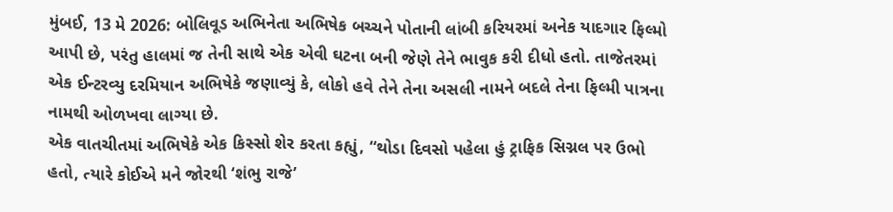મુંબઈ, 13 મે 2026: બોલિવૂડ અભિનેતા અભિષેક બચ્ચને પોતાની લાંબી કરિયરમાં અનેક યાદગાર ફિલ્મો આપી છે, પરંતુ હાલમાં જ તેની સાથે એક એવી ઘટના બની જેણે તેને ભાવુક કરી દીધો હતો. તાજેતરમાં એક ઈન્ટરવ્યુ દરમિયાન અભિષેકે જણાવ્યું કે, લોકો હવે તેને તેના અસલી નામને બદલે તેના ફિલ્મી પાત્રના નામથી ઓળખવા લાગ્યા છે.
એક વાતચીતમાં અભિષેકે એક કિસ્સો શેર કરતા કહ્યું, “થોડા દિવસો પહેલા હું ટ્રાફિક સિગ્નલ પર ઉભો હતો, ત્યારે કોઈએ મને જોરથી ‘શંભુ રાજે’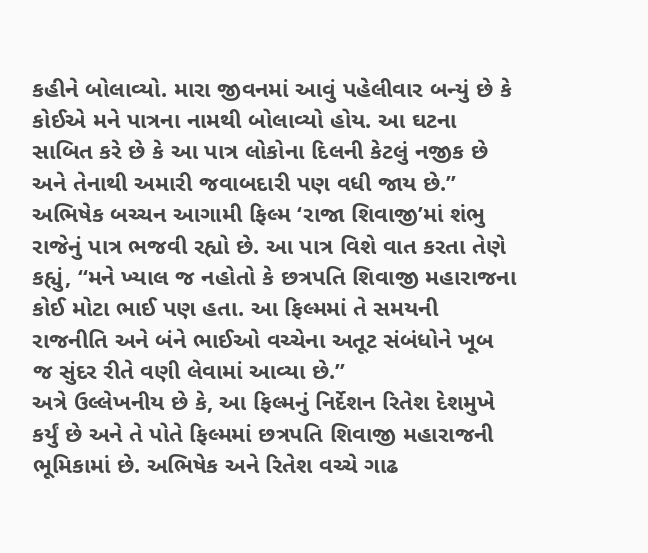કહીને બોલાવ્યો. મારા જીવનમાં આવું પહેલીવાર બન્યું છે કે કોઈએ મને પાત્રના નામથી બોલાવ્યો હોય. આ ઘટના સાબિત કરે છે કે આ પાત્ર લોકોના દિલની કેટલું નજીક છે અને તેનાથી અમારી જવાબદારી પણ વધી જાય છે.”
અભિષેક બચ્ચન આગામી ફિલ્મ ‘રાજા શિવાજી’માં શંભુ રાજેનું પાત્ર ભજવી રહ્યો છે. આ પાત્ર વિશે વાત કરતા તેણે કહ્યું, “મને ખ્યાલ જ નહોતો કે છત્રપતિ શિવાજી મહારાજના કોઈ મોટા ભાઈ પણ હતા. આ ફિલ્મમાં તે સમયની રાજનીતિ અને બંને ભાઈઓ વચ્ચેના અતૂટ સંબંધોને ખૂબ જ સુંદર રીતે વણી લેવામાં આવ્યા છે.”
અત્રે ઉલ્લેખનીય છે કે, આ ફિલ્મનું નિર્દેશન રિતેશ દેશમુખે કર્યું છે અને તે પોતે ફિલ્મમાં છત્રપતિ શિવાજી મહારાજની ભૂમિકામાં છે. અભિષેક અને રિતેશ વચ્ચે ગાઢ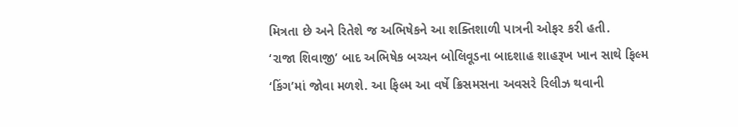મિત્રતા છે અને રિતેશે જ અભિષેકને આ શક્તિશાળી પાત્રની ઓફર કરી હતી.
‘રાજા શિવાજી’ બાદ અભિષેક બચ્ચન બોલિવૂડના બાદશાહ શાહરૂખ ખાન સાથે ફિલ્મ ‘કિંગ’માં જોવા મળશે. આ ફિલ્મ આ વર્ષે ક્રિસમસના અવસરે રિલીઝ થવાની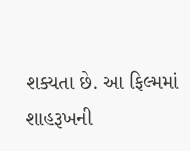શક્યતા છે. આ ફિલ્મમાં શાહરૂખની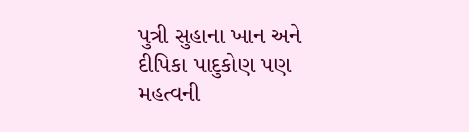પુત્રી સુહાના ખાન અને દીપિકા પાદુકોણ પણ મહત્વની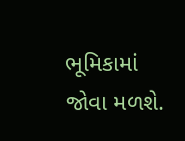ભૂમિકામાં જોવા મળશે.